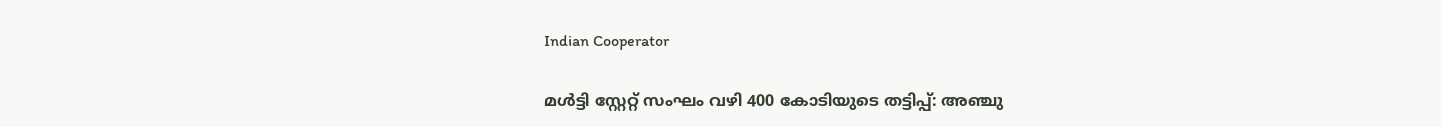Indian Cooperator

മള്‍ട്ടി സ്റ്റേറ്റ് സംഘം വഴി 400 കോടിയുടെ തട്ടിപ്പ്: അഞ്ചു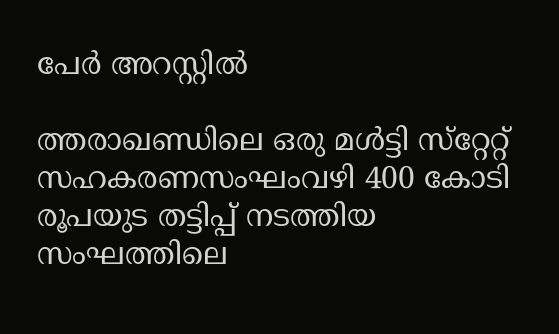പേര്‍ അറസ്റ്റില്‍

ത്തരാഖണ്ഡിലെ ഒരു മള്‍ട്ടി സ്‌റ്റേറ്റ് സഹകരണസംഘംവഴി 400 കോടി രൂപയുട തട്ടിപ്പ് നടത്തിയ സംഘത്തിലെ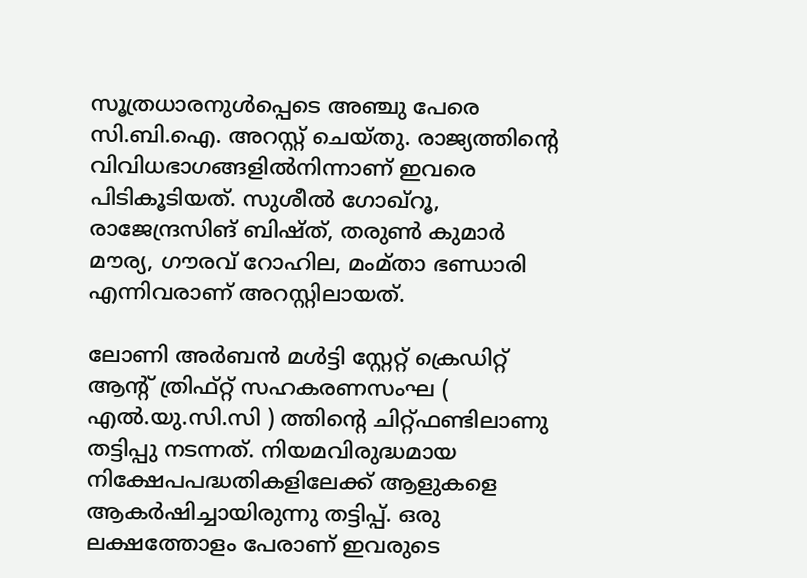സൂത്രധാരനുള്‍പ്പെടെ അഞ്ചു പേരെ സി.ബി.ഐ. അറസ്റ്റ് ചെയ്തു. രാജ്യത്തിന്റെ വിവിധഭാഗങ്ങളില്‍നിന്നാണ് ഇവരെ പിടികൂടിയത്. സുശീല്‍ ഗോഖ്‌റൂ, രാജേന്ദ്രസിങ് ബിഷ്ത്, തരുണ്‍ കുമാര്‍ മൗര്യ, ഗൗരവ് റോഹില, മംമ്താ ഭണ്ഡാരി എന്നിവരാണ് അറസ്റ്റിലായത്.

ലോണി അര്‍ബന്‍ മള്‍ട്ടി സ്റ്റേറ്റ് ക്രെഡിറ്റ് ആന്റ് ത്രിഫ്റ്റ് സഹകരണസംഘ ( എല്‍.യു.സി.സി ) ത്തിന്റെ ചിറ്റ്ഫണ്ടിലാണു തട്ടിപ്പു നടന്നത്. നിയമവിരുദ്ധമായ നിക്ഷേപപദ്ധതികളിലേക്ക് ആളുകളെ ആകര്‍ഷിച്ചായിരുന്നു തട്ടിപ്പ്. ഒരു ലക്ഷത്തോളം പേരാണ് ഇവരുടെ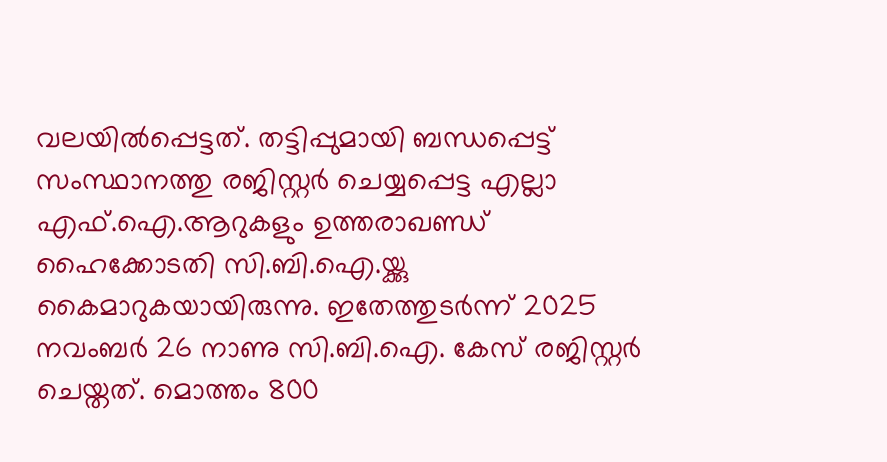വലയില്‍പ്പെട്ടത്. തട്ടിപ്പുമായി ബന്ധപ്പെട്ട് സംസ്ഥാനത്തു രജിസ്റ്റര്‍ ചെയ്യപ്പെട്ട എല്ലാ എഫ്.ഐ.ആറുകളും ഉത്തരാഖണ്ഡ് ഹൈക്കോടതി സി.ബി.ഐ.യ്ക്കു കൈമാറുകയായിരുന്നു. ഇതേത്തുടര്‍ന്ന് 2025 നവംബര്‍ 26 നാണു സി.ബി.ഐ. കേസ് രജിസ്റ്റര്‍ ചെയ്തത്. മൊത്തം 800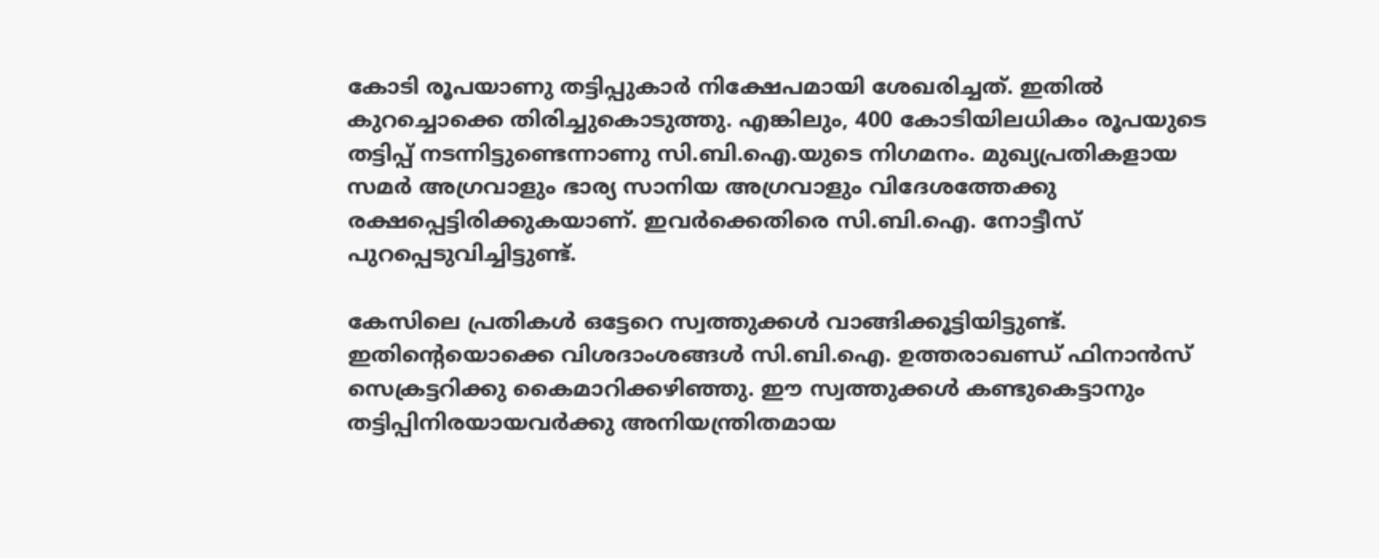കോടി രൂപയാണു തട്ടിപ്പുകാര്‍ നിക്ഷേപമായി ശേഖരിച്ചത്. ഇതില്‍ കുറച്ചൊക്കെ തിരിച്ചുകൊടുത്തു. എങ്കിലും, 400 കോടിയിലധികം രൂപയുടെ തട്ടിപ്പ് നടന്നിട്ടുണ്ടെന്നാണു സി.ബി.ഐ.യുടെ നിഗമനം. മുഖ്യപ്രതികളായ സമര്‍ അഗ്രവാളും ഭാര്യ സാനിയ അഗ്രവാളും വിദേശത്തേക്കു രക്ഷപ്പെട്ടിരിക്കുകയാണ്. ഇവര്‍ക്കെതിരെ സി.ബി.ഐ. നോട്ടീസ് പുറപ്പെടുവിച്ചിട്ടുണ്ട്.

കേസിലെ പ്രതികള്‍ ഒട്ടേറെ സ്വത്തുക്കള്‍ വാങ്ങിക്കൂട്ടിയിട്ടുണ്ട്. ഇതിന്റെയൊക്കെ വിശദാംശങ്ങള്‍ സി.ബി.ഐ. ഉത്തരാഖണ്ഡ് ഫിനാന്‍സ് സെക്രട്ടറിക്കു കൈമാറിക്കഴിഞ്ഞു. ഈ സ്വത്തുക്കള്‍ കണ്ടുകെട്ടാനും തട്ടിപ്പിനിരയായവര്‍ക്കു അനിയന്ത്രിതമായ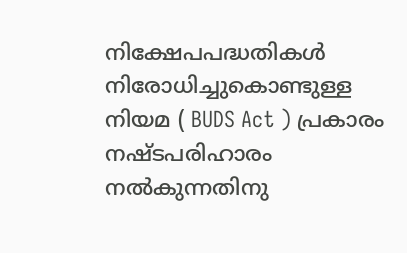നിക്ഷേപപദ്ധതികള്‍ നിരോധിച്ചുകൊണ്ടുള്ള നിയമ ( BUDS Act ) പ്രകാരം നഷ്ടപരിഹാരം നല്‍കുന്നതിനു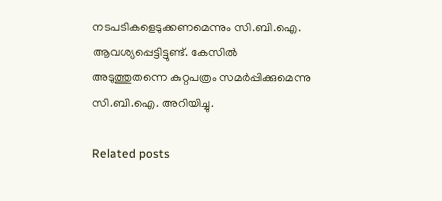നടപടികളെടുക്കണമെന്നും സി.ബി.ഐ. ആവശ്യപ്പെട്ടിട്ടുണ്ട്. കേസില്‍ അടുത്തുതന്നെ കുറ്റപത്രം സമര്‍പ്പിക്കുമെന്നു സി.ബി.ഐ. അറിയിച്ചു.

Related posts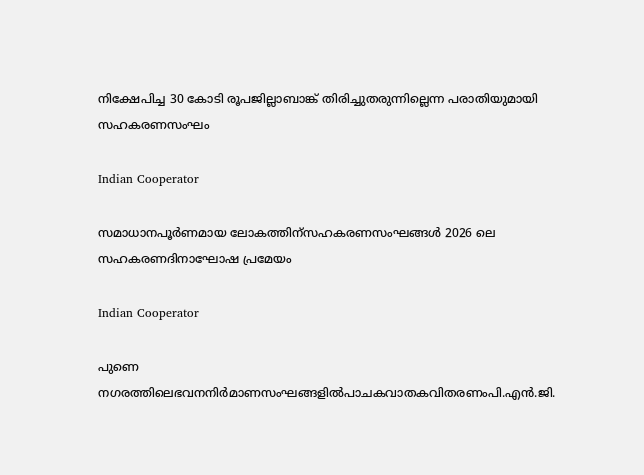നിക്ഷേപിച്ച 30 കോടി രൂപജില്ലാബാങ്ക് തിരിച്ചുതരുന്നില്ലെന്ന പരാതിയുമായി സഹകരണസംഘം

Indian Cooperator

സമാധാനപൂര്‍ണമായ ലോകത്തിന്സഹകരണസംഘങ്ങള്‍ 2026 ലെ സഹകരണദിനാഘോഷ പ്രമേയം

Indian Cooperator

പുണെ നഗരത്തിലെഭവനനിര്‍മാണസംഘങ്ങളില്‍പാചകവാതകവിതരണംപി.എന്‍.ജി.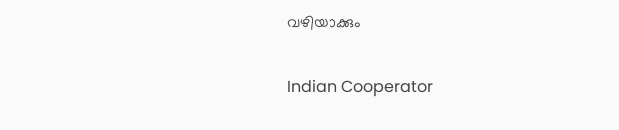വഴിയാക്കും

Indian Cooperator